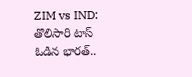ZIM vs IND: తొలిసారి టాస్ ఓడిన భారత్..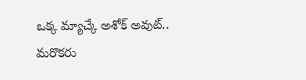ఒక్క మ్యాచ్కే అశోక్ అవుట్.. మరొకరు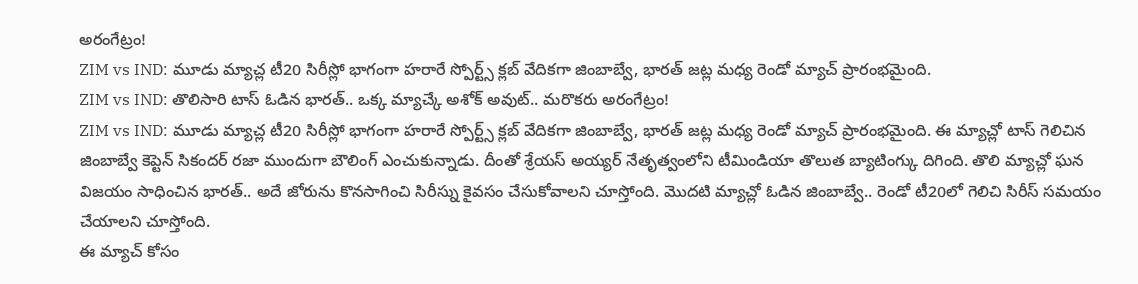అరంగేట్రం!
ZIM vs IND: మూడు మ్యాచ్ల టీ20 సిరీస్లో భాగంగా హరారే స్పోర్ట్స్ క్లబ్ వేదికగా జింబాబ్వే, భారత్ జట్ల మధ్య రెండో మ్యాచ్ ప్రారంభమైంది.
ZIM vs IND: తొలిసారి టాస్ ఓడిన భారత్.. ఒక్క మ్యాచ్కే అశోక్ అవుట్.. మరొకరు అరంగేట్రం!
ZIM vs IND: మూడు మ్యాచ్ల టీ20 సిరీస్లో భాగంగా హరారే స్పోర్ట్స్ క్లబ్ వేదికగా జింబాబ్వే, భారత్ జట్ల మధ్య రెండో మ్యాచ్ ప్రారంభమైంది. ఈ మ్యాచ్లో టాస్ గెలిచిన జింబాబ్వే కెప్టెన్ సికందర్ రజా ముందుగా బౌలింగ్ ఎంచుకున్నాడు. దీంతో శ్రేయస్ అయ్యర్ నేతృత్వంలోని టీమిండియా తొలుత బ్యాటింగ్కు దిగింది. తొలి మ్యాచ్లో ఘన విజయం సాధించిన భారత్.. అదే జోరును కొనసాగించి సిరీస్ను కైవసం చేసుకోవాలని చూస్తోంది. మొదటి మ్యాచ్లో ఓడిన జింబాబ్వే.. రెండో టీ20లో గెలిచి సిరీస్ సమయం చేయాలని చూస్తోంది.
ఈ మ్యాచ్ కోసం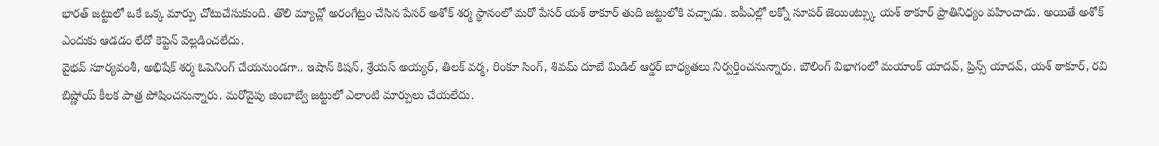భారత్ జట్టులో ఒకే ఒక్క మార్పు చోటుచేసుకుంది. తొలి మ్యాచ్లో అరంగేట్రం చేసిన పేసర్ అశోక్ శర్మ స్థానంలో మరో పేసర్ యశ్ ఠాకూర్ తుది జట్టులోకి వచ్చాడు. ఐపీఎల్లో లక్నో సూపర్ జెయింట్స్కు యశ్ ఠాకూర్ ప్రాతినిధ్యం వహించాడు. అయితే అశోక్ ఎందుకు ఆడడం లేదో కెప్టెన్ వెల్లడించలేదు.
వైభవ్ సూర్యవంశీ, అభిషేక్ శర్మ ఓపెనింగ్ చేయనుండగా.. ఇషాన్ కిషన్, శ్రేయస్ అయ్యర్, తిలక్ వర్మ, రింకూ సింగ్, శివమ్ దూబే మిడిల్ ఆర్డర్ బాధ్యతలు నిర్వర్తించనున్నారు. బౌలింగ్ విభాగంలో మయాంక్ యాదవ్, ప్రిన్స్ యాదవ్, యశ్ ఠాకూర్, రవి బిష్ణోయ్ కీలక పాత్ర పోషించనున్నారు. మరోవైపు జింబాబ్వే జట్టులో ఎలాంటి మార్పులు చేయలేదు.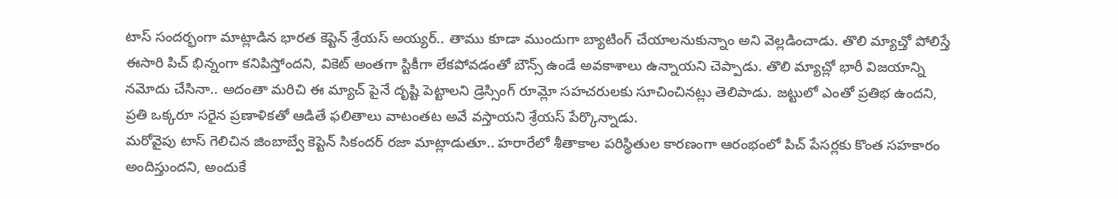టాస్ సందర్భంగా మాట్లాడిన భారత కెప్టెన్ శ్రేయస్ అయ్యర్.. తాము కూడా ముందుగా బ్యాటింగ్ చేయాలనుకున్నాం అని వెల్లడించాడు. తొలి మ్యాచ్తో పోలిస్తే ఈసారి పిచ్ భిన్నంగా కనిపిస్తోందని, వికెట్ అంతగా స్టికీగా లేకపోవడంతో బౌన్స్ ఉండే అవకాశాలు ఉన్నాయని చెప్పాడు. తొలి మ్యాచ్లో భారీ విజయాన్ని నమోదు చేసినా.. అదంతా మరిచి ఈ మ్యాచ్ పైనే దృష్టి పెట్టాలని డ్రెస్సింగ్ రూమ్లో సహచరులకు సూచించినట్లు తెలిపాడు. జట్టులో ఎంతో ప్రతిభ ఉందని, ప్రతి ఒక్కరూ సరైన ప్రణాళికతో ఆడితే ఫలితాలు వాటంతట అవే వస్తాయని శ్రేయస్ పేర్కొన్నాడు.
మరోవైపు టాస్ గెలిచిన జింబాబ్వే కెప్టెన్ సికందర్ రజా మాట్లాడుతూ.. హరారేలో శీతాకాల పరిస్థితుల కారణంగా ఆరంభంలో పిచ్ పేసర్లకు కొంత సహకారం అందిస్తుందని, అందుకే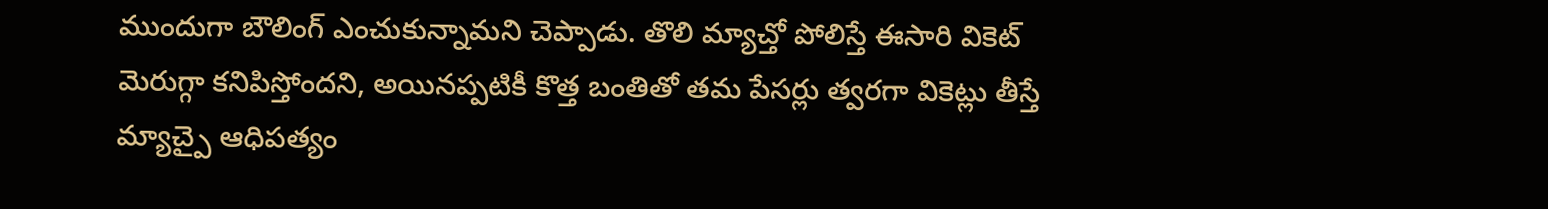ముందుగా బౌలింగ్ ఎంచుకున్నామని చెప్పాడు. తొలి మ్యాచ్తో పోలిస్తే ఈసారి వికెట్ మెరుగ్గా కనిపిస్తోందని, అయినప్పటికీ కొత్త బంతితో తమ పేసర్లు త్వరగా వికెట్లు తీస్తే మ్యాచ్పై ఆధిపత్యం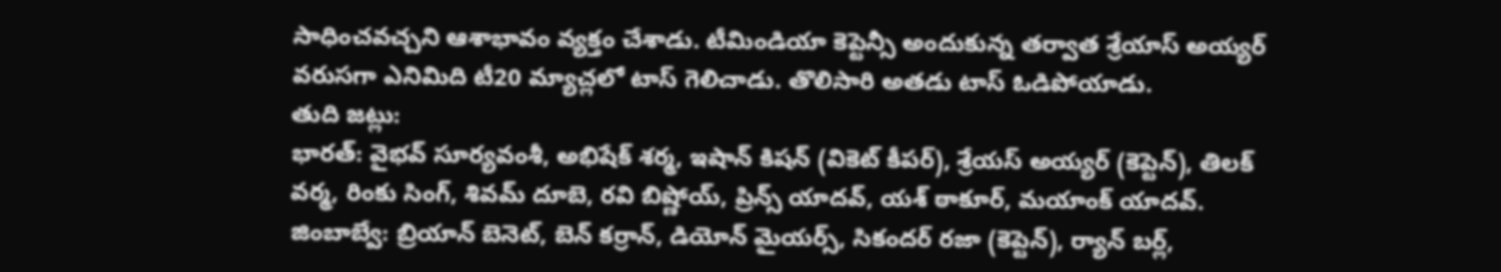సాధించవచ్చని ఆశాభావం వ్యక్తం చేశాడు. టీమిండియా కెప్టెన్సీ అందుకున్న తర్వాత శ్రేయాస్ అయ్యర్ వరుసగా ఎనిమిది టీ20 మ్యాచ్లలో టాస్ గెలిచాడు. తొలిసారి అతడు టాస్ ఓడిపోయాడు.
తుది జట్లు:
భారత్: వైభవ్ సూర్యవంశీ, అభిషేక్ శర్మ, ఇషాన్ కిషన్ (వికెట్ కీపర్), శ్రేయస్ అయ్యర్ (కెప్టెన్), తిలక్ వర్మ, రింకు సింగ్, శివమ్ దూబె, రవి బిష్ణోయ్, ప్రిన్స్ యాదవ్, యశ్ ఠాకూర్, మయాంక్ యాదవ్.
జింబాబ్వే: బ్రియాన్ బెనెట్, బెన్ కర్రాన్, డియోన్ మైయర్స్, సికందర్ రజా (కెప్టెన్), ర్యాన్ బర్ల్,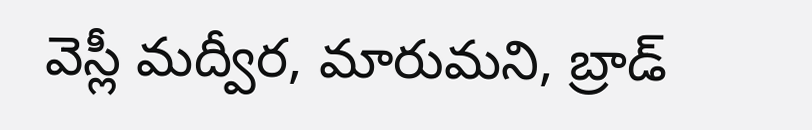వెస్లీ మద్వీర, మారుమని, బ్రాడ్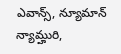ఎవాన్స్, న్యూమాన్ న్యామ్హురి,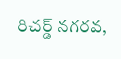రిచర్డ్ నగరవ,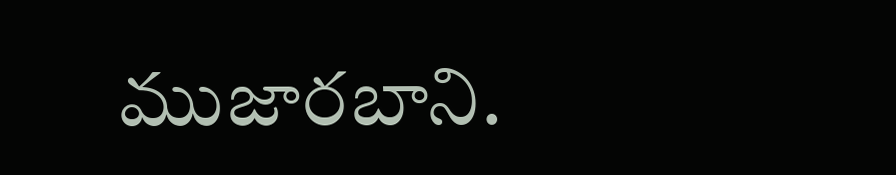ముజారబాని.